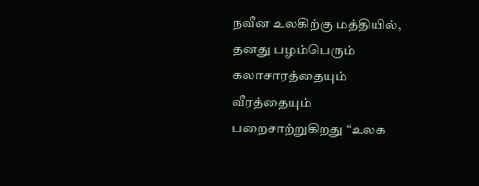நவீன உலகிற்கு மத்தியில், தனது பழம்பெரும் கலாசாரத்தையும் வீரத்தையும் பறைசாற்றுகிறது “உலக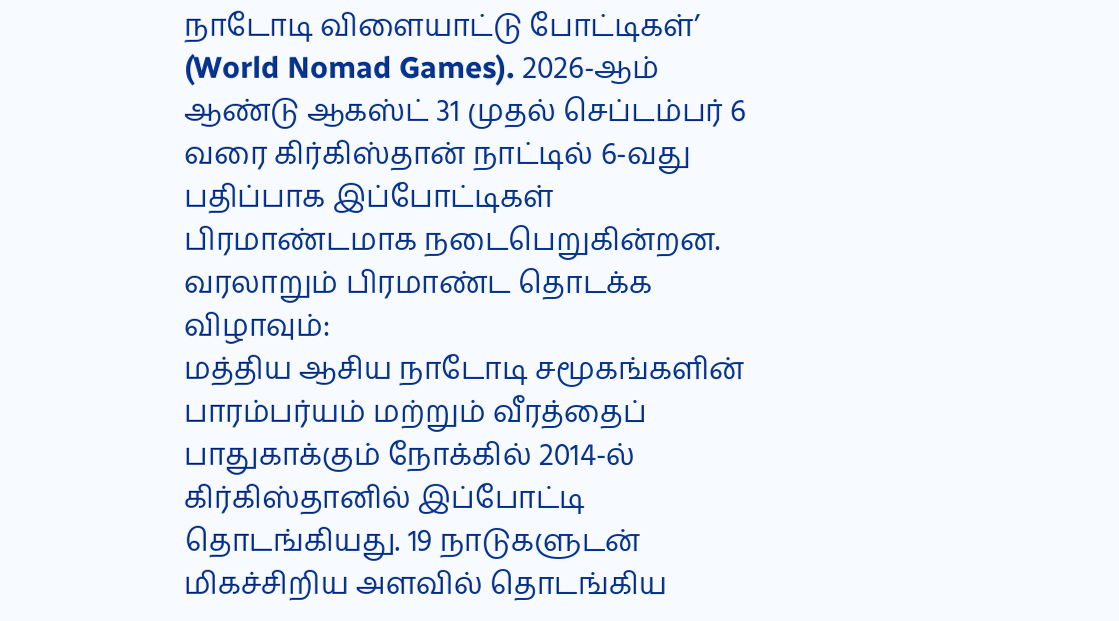நாடோடி விளையாட்டு போட்டிகள்’ (World Nomad Games). 2026-ஆம் ஆண்டு ஆகஸ்ட் 31 முதல் செப்டம்பர் 6 வரை கிர்கிஸ்தான் நாட்டில் 6-வது பதிப்பாக இப்போட்டிகள் பிரமாண்டமாக நடைபெறுகின்றன.
வரலாறும் பிரமாண்ட தொடக்க விழாவும்:
மத்திய ஆசிய நாடோடி சமூகங்களின் பாரம்பர்யம் மற்றும் வீரத்தைப் பாதுகாக்கும் நோக்கில் 2014-ல் கிர்கிஸ்தானில் இப்போட்டி தொடங்கியது. 19 நாடுகளுடன் மிகச்சிறிய அளவில் தொடங்கிய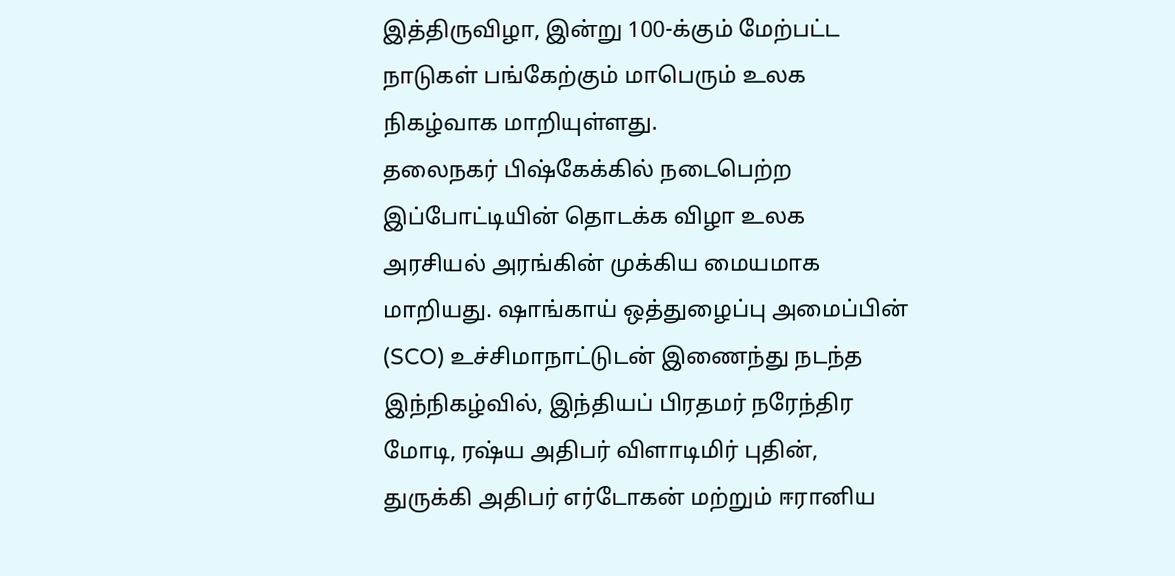இத்திருவிழா, இன்று 100-க்கும் மேற்பட்ட நாடுகள் பங்கேற்கும் மாபெரும் உலக நிகழ்வாக மாறியுள்ளது.
தலைநகர் பிஷ்கேக்கில் நடைபெற்ற இப்போட்டியின் தொடக்க விழா உலக அரசியல் அரங்கின் முக்கிய மையமாக மாறியது. ஷாங்காய் ஒத்துழைப்பு அமைப்பின் (SCO) உச்சிமாநாட்டுடன் இணைந்து நடந்த இந்நிகழ்வில், இந்தியப் பிரதமர் நரேந்திர மோடி, ரஷ்ய அதிபர் விளாடிமிர் புதின், துருக்கி அதிபர் எர்டோகன் மற்றும் ஈரானிய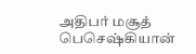அதிபர் மசூத் பெசெஷ்கியான்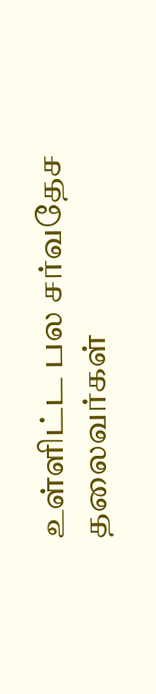உள்ளிட்ட பல சர்வதேச தலைவர்கள்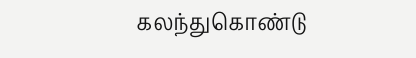கலந்துகொண்டு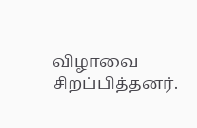விழாவை சிறப்பித்தனர்.